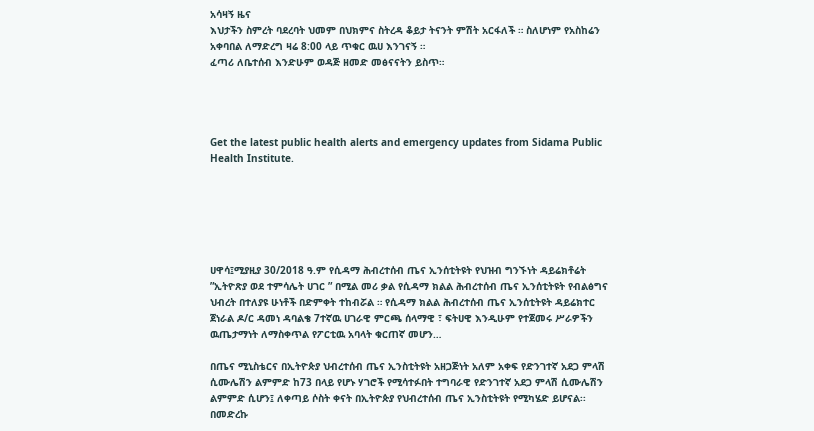አሳዛኝ ዜና
እህታችን ስምረት ባደረባት ህመም በህክምና ስትረዳ ቆይታ ትናንት ምሽት አርፋለች ። ስለሆነም የአስከሬን አቀባበል ለማድረግ ዛሬ 8:00 ላይ ጥቁር ዉሀ እንገናኝ ።
ፈጣሪ ለቤተሰብ እንድሁም ወዳጅ ዘመድ መፅናናትን ይስጥ።




Get the latest public health alerts and emergency updates from Sidama Public Health Institute.






ሀዋሳ፤ሚያዚያ 30/2018 ዓ.ም የሲዳማ ሕብረተሰብ ጤና ኢንሰቲትዩት የህዝብ ግንኙነት ዳይሬክቶሬት ”ኢትዮጽያ ወደ ተምሳሌት ሀገር ” በሚል መሪ ቃል የሲዳማ ክልል ሕብረተሰብ ጤና ኢንሰቲትዩት የብልፅግና ህብረት በተለያዩ ሁነቶች በድምቀት ተከብሯል ። የሲዳማ ክልል ሕብረተሰብ ጤና ኢንሰቲትዩት ዳይሬክተር ጀነራል ዶ/ር ዳመነ ዳባልቄ 7ተኛዉ ሀገራዊ ምርጫ ሰላማዊ ፣ ፍትሀዊ እንዲሁም የተጀመሩ ሥራዎችን ዉጤታማነት ለማስቀጥል የፖርቲዉ አባላት ቁርጠኛ መሆን…

በጤና ሚኒስቴርና በኢትዮጵያ ህብረተሰብ ጤና ኢንስቲትዩት አዘጋጅነት አለም አቀፍ የድንገተኛ አደጋ ምላሽ ሲሙሌሽን ልምምድ ከ73 በላይ የሆኑ ሃገሮች የሚሳተፉበት ተግባራዊ የድንገተኛ አደጋ ምላሽ ሲሙሌሽን ልምምድ ሲሆን፤ ለቀጣይ ሶስት ቀናት በኢትዮጵያ የህብረተሰብ ጤና ኢንስቲትዩት የሚካሄድ ይሆናል፡፡ በመድረኩ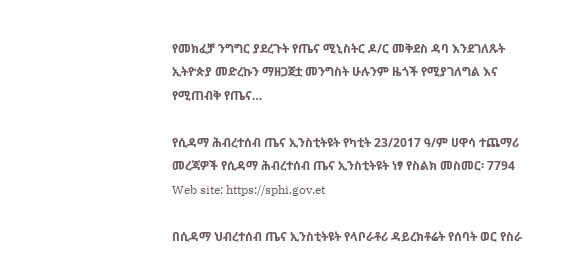የመክፈቻ ንግግር ያደረጉት የጤና ሚኒስትር ዶ/ር መቅደስ ዳባ እንደገለጹት ኢትዮጵያ መድረኩን ማዘጋጀቷ መንግስት ሁሉንም ዜጎች የሚያገለግል እና የሚጠብቅ የጤና…

የሲዳማ ሕብረተሰብ ጤና ኢንስቲትዩት የካቲት 23/2017 ዓ/ም ሀዋሳ ተጨማሪ መረጃዎች የሲዳማ ሕብረተሰብ ጤና ኢንስቲትዩት ነፃ የስልክ መስመር፡ 7794 Web site: https://sphi.gov.et

በሲዳማ ህብረተሰብ ጤና ኢንስቲትዩት የላቦራቶሪ ዳይረክቶሬት የሰባት ወር የስራ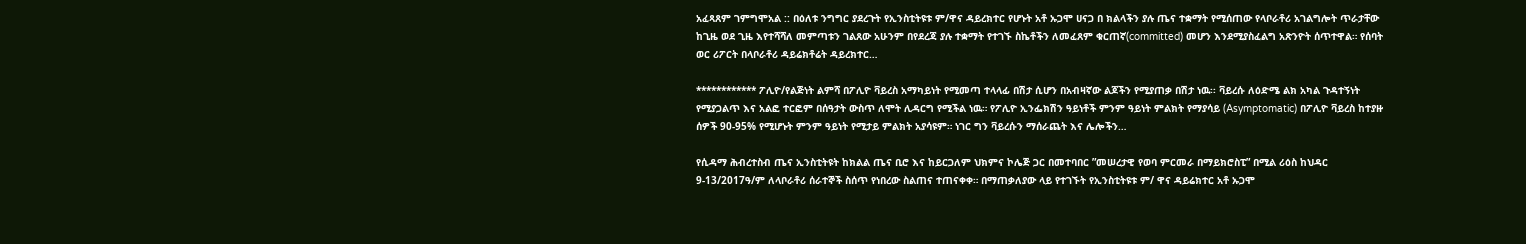አፈጻጸም ገምግሞአል :: በዕለቱ ንግግር ያደረጉት የኢንስቲትዩቱ ም/ዋና ዳይረክተር የሆኑት አቶ ኡጋሞ ሀናጋ በ ክልላችን ያሉ ጤና ተቋማት የሚሰጠው የላቦራቶሪ አገልግሎት ጥራታቸው ከጊዜ ወደ ጊዜ እየተሻሻለ መምጣቱን ገልጸው አሁንም በየደረጃ ያሉ ተቋማት የተገኙ ስኬቶችን ለመፈጸም ቁርጠኛ(committed) መሆን እንደሚያስፈልግ አጽንዮት ሰጥተዋል። የሰባት ወር ሪፖርት በላቦራቶሪ ዳይሬክቶሬት ዳይረክተር…

************ ፖሊዮ/የልጅነት ልምሻ በፖሊዮ ቫይረስ አማካይነት የሚመጣ ተላላፊ በሽታ ሲሆን በአብዛኛው ልጆችን የሚያጠቃ በሽታ ነዉ፡፡ ቫይረሱ ለዕድሜ ልክ አካል ጉዳተኝነት የሚያጋልጥ እና አልፎ ተርፎም በሰዓታት ውስጥ ለሞት ሊዳርግ የሚችል ነዉ። የፖሊዮ ኢንፌክሽን ዓይነቶች ምንም ዓይነት ምልክት የማያሳይ (Asymptomatic) በፖሊዮ ቫይረስ ከተያዙ ሰዎች 90-95% የሚሆኑት ምንም ዓይነት የሚታይ ምልክት አያሳዩም። ነገር ግን ቫይረሱን ማሰራጨት እና ሌሎችን…

የሲዳማ ሕብረተስብ ጤና ኢንስቲትዩት ከክልል ጤና ቢሮ እና ከይርጋለም ህክምና ኮሌጅ ጋር በመተባበር ”መሠረታዊ የወባ ምርመራ በማይክሮስፒ” በሚል ሪዕስ ከህዳር 9-13/2017ዓ/ም ለላቦራቶሪ ሰራተኞች ስሰጥ የነበረው ስልጠና ተጠናቀቀ። በማጠቃለያው ላይ የተገኙት የኢንስቲትዩቱ ም/ ዋና ዳይሬክተር አቶ ኡጋሞ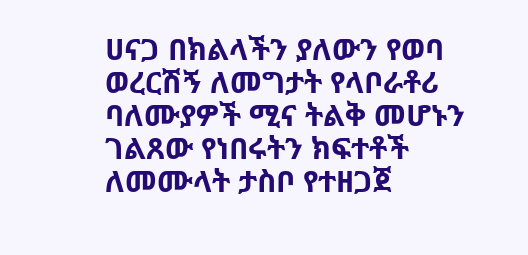ሀናጋ በክልላችን ያለውን የወባ ወረርሽኝ ለመግታት የላቦራቶሪ ባለሙያዎች ሚና ትልቅ መሆኑን ገልጸው የነበሩትን ክፍተቶች ለመሙላት ታስቦ የተዘጋጀ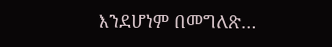እንደሆነም በመግለጽ…